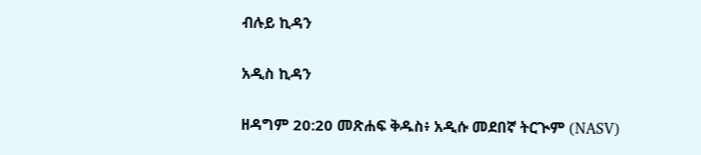ብሉይ ኪዳን

አዲስ ኪዳን

ዘዳግም 20:20 መጽሐፍ ቅዱስ፥ አዲሱ መደበኛ ትርጒም (NASV)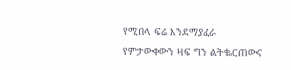የሚበላ ፍሬ እንደማያፈራ የምታውቀውን ዛፍ ግን ልትቈርጠውና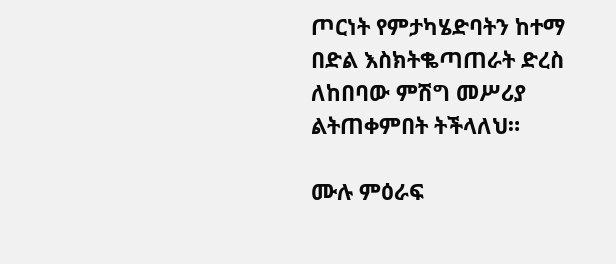ጦርነት የምታካሄድባትን ከተማ በድል እስክትቈጣጠራት ድረስ ለከበባው ምሽግ መሥሪያ ልትጠቀምበት ትችላለህ።

ሙሉ ምዕራፍ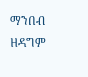ማንበብ ዘዳግም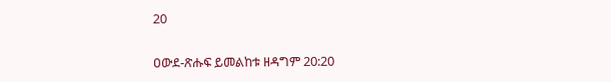20

ዐውደ-ጽሑፍ ይመልከቱ ዘዳግም 20:20